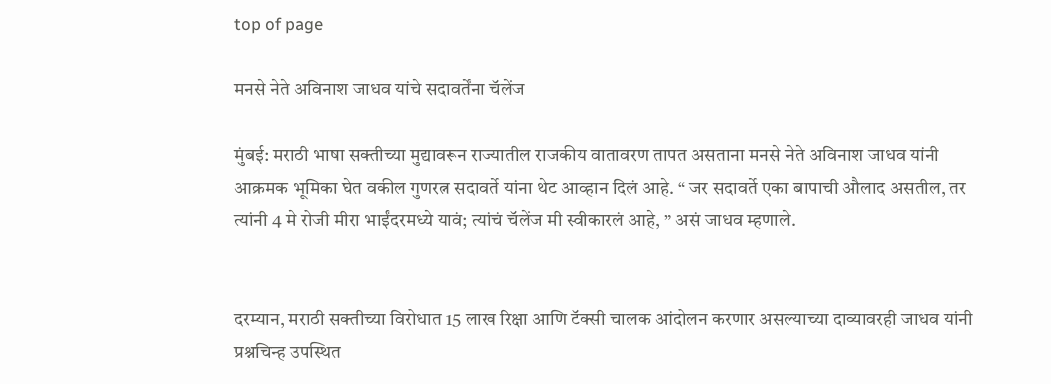top of page

मनसे नेते अविनाश जाधव यांचे सदावर्तेंना चॅलेंज

मुंबई: मराठी भाषा सक्तीच्या मुद्यावरून राज्यातील राजकीय वातावरण तापत असताना मनसे नेते अविनाश जाधव यांनी आक्रमक भूमिका घेत वकील गुणरत्न सदावर्ते यांना थेट आव्हान दिलं आहे. “ जर सदावर्ते एका बापाची औलाद असतील, तर त्यांनी 4 मे रोजी मीरा भाईंदरमध्ये यावं; त्यांचं चॅलेंज मी स्वीकारलं आहे, ” असं जाधव म्हणाले.


दरम्यान, मराठी सक्तीच्या विरोधात 15 लाख रिक्षा आणि टॅक्सी चालक आंदोलन करणार असल्याच्या दाव्यावरही जाधव यांनी प्रश्नचिन्ह उपस्थित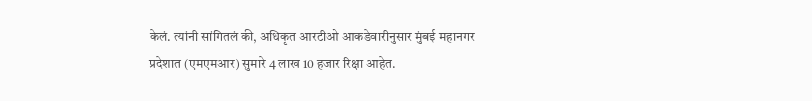केलं. त्यांनी सांगितलं की, अधिकृत आरटीओ आकडेवारीनुसार मुंबई महानगर प्रदेशात (एमएमआर) सुमारे 4 लाख 10 हजार रिक्षा आहेत.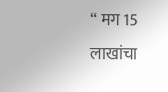“ मग 15 लाखांचा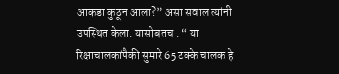आकडा कुठून आला?” असा सवाल त्यांनी उपस्थित केला. यासोबतच . “ या रिक्षाचालकांपैकी सुमारे 65 टक्के चालक हे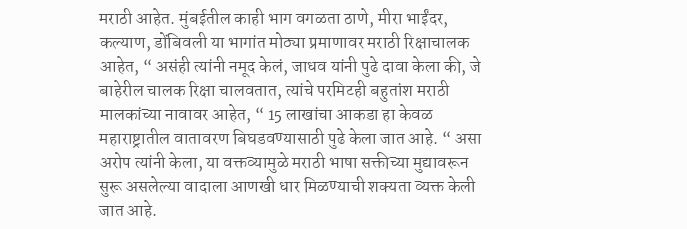मराठी आहेत. मुंबईतील काही भाग वगळता ठाणे, मीरा भाईंदर, कल्याण, डोंबिवली या भागांत मोठ्या प्रमाणावर मराठी रिक्षाचालक आहेत, “ असंही त्यांनी नमूद केलं, जाधव यांनी पुढे दावा केला की, जे बाहेरील चालक रिक्षा चालवतात, त्यांचे परमिटही बहुतांश मराठी मालकांच्या नावावर आहेत, “ 15 लाखांचा आकडा हा केवळ महाराष्ट्रातील वातावरण बिघडवण्यासाठी पुढे केला जात आहे. “ असा अरोप त्यांनी केला, या वक्तव्यामुळे मराठी भाषा सक्तीच्या मुद्यावरून सुरू असलेल्या वादाला आणखी धार मिळण्याची शक्यता व्यक्त केली जात आहे.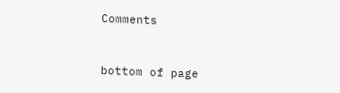Comments


bottom of page